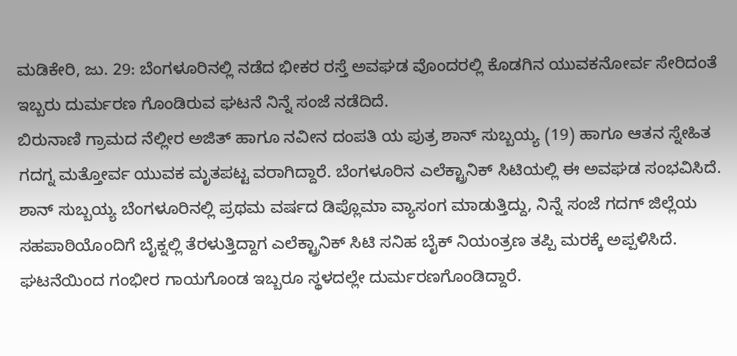ಮಡಿಕೇರಿ, ಜು. 29: ಬೆಂಗಳೂರಿನಲ್ಲಿ ನಡೆದ ಭೀಕರ ರಸ್ತೆ ಅವಘಡ ವೊಂದರಲ್ಲಿ ಕೊಡಗಿನ ಯುವಕನೋರ್ವ ಸೇರಿದಂತೆ ಇಬ್ಬರು ದುರ್ಮರಣ ಗೊಂಡಿರುವ ಘಟನೆ ನಿನ್ನೆ ಸಂಜೆ ನಡೆದಿದೆ.
ಬಿರುನಾಣಿ ಗ್ರಾಮದ ನೆಲ್ಲೀರ ಅಜಿತ್ ಹಾಗೂ ನವೀನ ದಂಪತಿ ಯ ಪುತ್ರ ಶಾನ್ ಸುಬ್ಬಯ್ಯ (19) ಹಾಗೂ ಆತನ ಸ್ನೇಹಿತ ಗದಗ್ನ ಮತ್ತೋರ್ವ ಯುವಕ ಮೃತಪಟ್ಟ ವರಾಗಿದ್ದಾರೆ. ಬೆಂಗಳೂರಿನ ಎಲೆಕ್ಟ್ರಾನಿಕ್ ಸಿಟಿಯಲ್ಲಿ ಈ ಅವಘಡ ಸಂಭವಿಸಿದೆ. ಶಾನ್ ಸುಬ್ಬಯ್ಯ ಬೆಂಗಳೂರಿನಲ್ಲಿ ಪ್ರಥಮ ವರ್ಷದ ಡಿಪ್ಲೊಮಾ ವ್ಯಾಸಂಗ ಮಾಡುತ್ತಿದ್ದು, ನಿನ್ನೆ ಸಂಜೆ ಗದಗ್ ಜಿಲ್ಲೆಯ ಸಹಪಾಠಿಯೊಂದಿಗೆ ಬೈಕ್ನಲ್ಲಿ ತೆರಳುತ್ತಿದ್ದಾಗ ಎಲೆಕ್ಟ್ರಾನಿಕ್ ಸಿಟಿ ಸನಿಹ ಬೈಕ್ ನಿಯಂತ್ರಣ ತಪ್ಪಿ ಮರಕ್ಕೆ ಅಪ್ಪಳಿಸಿದೆ. ಘಟನೆಯಿಂದ ಗಂಭೀರ ಗಾಯಗೊಂಡ ಇಬ್ಬರೂ ಸ್ಥಳದಲ್ಲೇ ದುರ್ಮರಣಗೊಂಡಿದ್ದಾರೆ.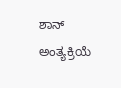ಶಾನ್ ಅಂತ್ಯಕ್ರಿಯೆ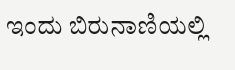ಇಂದು ಬಿರುನಾಣಿಯಲ್ಲಿ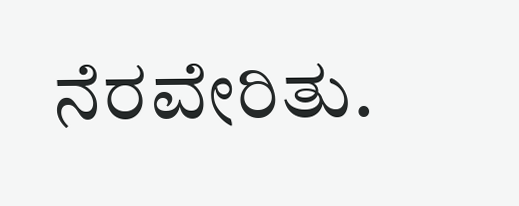ನೆರವೇರಿತು.